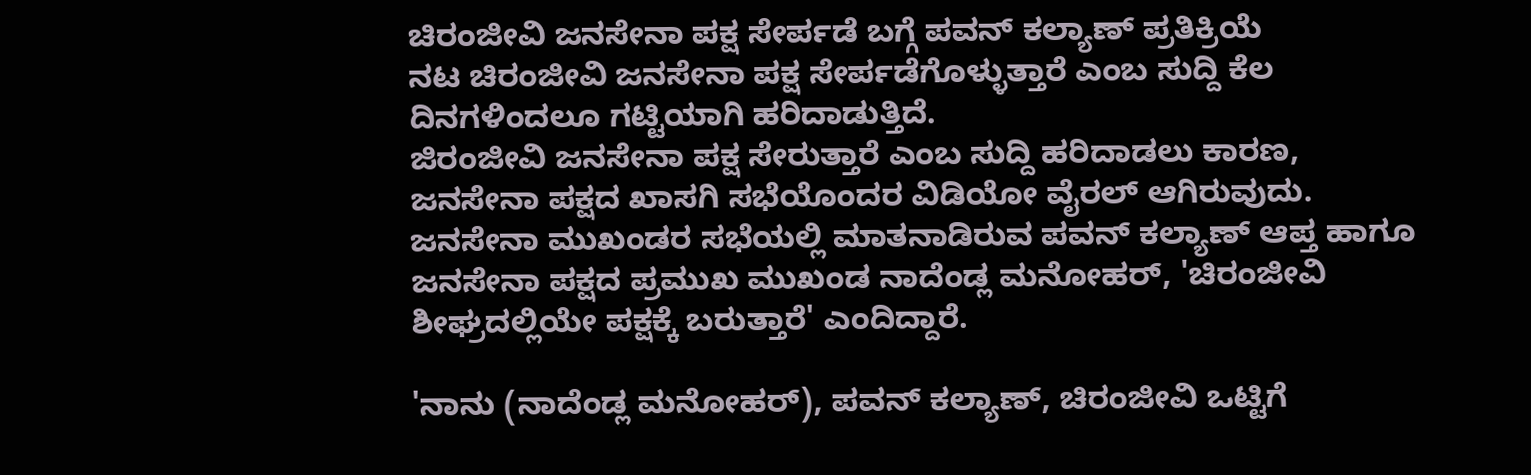ಚಿರಂಜೀವಿ ಜನಸೇನಾ ಪಕ್ಷ ಸೇರ್ಪಡೆ ಬಗ್ಗೆ ಪವನ್ ಕಲ್ಯಾಣ್ ಪ್ರತಿಕ್ರಿಯೆ
ನಟ ಚಿರಂಜೀವಿ ಜನಸೇನಾ ಪಕ್ಷ ಸೇರ್ಪಡೆಗೊಳ್ಳುತ್ತಾರೆ ಎಂಬ ಸುದ್ದಿ ಕೆಲ ದಿನಗಳಿಂದಲೂ ಗಟ್ಟಿಯಾಗಿ ಹರಿದಾಡುತ್ತಿದೆ.
ಜಿರಂಜೀವಿ ಜನಸೇನಾ ಪಕ್ಷ ಸೇರುತ್ತಾರೆ ಎಂಬ ಸುದ್ದಿ ಹರಿದಾಡಲು ಕಾರಣ, ಜನಸೇನಾ ಪಕ್ಷದ ಖಾಸಗಿ ಸಭೆಯೊಂದರ ವಿಡಿಯೋ ವೈರಲ್ ಆಗಿರುವುದು.
ಜನಸೇನಾ ಮುಖಂಡರ ಸಭೆಯಲ್ಲಿ ಮಾತನಾಡಿರುವ ಪವನ್ ಕಲ್ಯಾಣ್ ಆಪ್ತ ಹಾಗೂ ಜನಸೇನಾ ಪಕ್ಷದ ಪ್ರಮುಖ ಮುಖಂಡ ನಾದೆಂಡ್ಲ ಮನೋಹರ್, 'ಚಿರಂಜೀವಿ ಶೀಘ್ರದಲ್ಲಿಯೇ ಪಕ್ಷಕ್ಕೆ ಬರುತ್ತಾರೆ' ಎಂದಿದ್ದಾರೆ.

'ನಾನು (ನಾದೆಂಡ್ಲ ಮನೋಹರ್), ಪವನ್ ಕಲ್ಯಾಣ್, ಚಿರಂಜೀವಿ ಒಟ್ಟಿಗೆ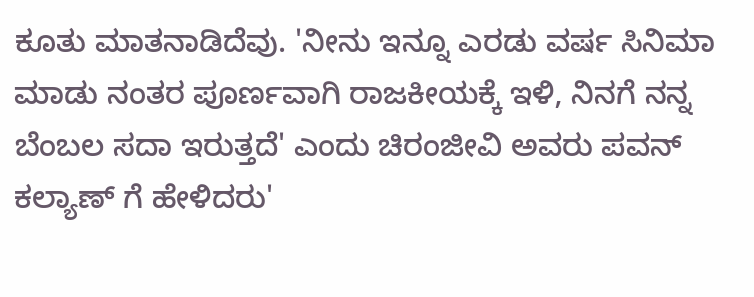ಕೂತು ಮಾತನಾಡಿದೆವು. 'ನೀನು ಇನ್ನೂ ಎರಡು ವರ್ಷ ಸಿನಿಮಾ ಮಾಡು ನಂತರ ಪೂರ್ಣವಾಗಿ ರಾಜಕೀಯಕ್ಕೆ ಇಳಿ, ನಿನಗೆ ನನ್ನ ಬೆಂಬಲ ಸದಾ ಇರುತ್ತದೆ' ಎಂದು ಚಿರಂಜೀವಿ ಅವರು ಪವನ್ ಕಲ್ಯಾಣ್ ಗೆ ಹೇಳಿದರು'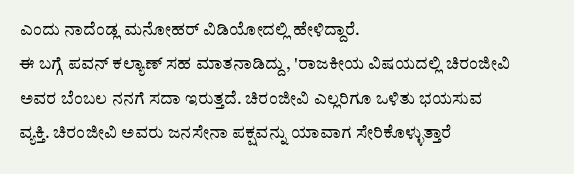ಎಂದು ನಾದೆಂಡ್ಲ ಮನೋಹರ್ ವಿಡಿಯೋದಲ್ಲಿ ಹೇಳಿದ್ದಾರೆ.
ಈ ಬಗ್ಗೆ ಪವನ್ ಕಲ್ಯಾಣ್ ಸಹ ಮಾತನಾಡಿದ್ದು, 'ರಾಜಕೀಯ ವಿಷಯದಲ್ಲಿ ಚಿರಂಜೀವಿ ಅವರ ಬೆಂಬಲ ನನಗೆ ಸದಾ ಇರುತ್ತದೆ. ಚಿರಂಜೀವಿ ಎಲ್ಲರಿಗೂ ಒಳಿತು ಭಯಸುವ ವ್ಯಕ್ತಿ. ಚಿರಂಜೀವಿ ಅವರು ಜನಸೇನಾ ಪಕ್ಷವನ್ನು ಯಾವಾಗ ಸೇರಿಕೊಳ್ಳುತ್ತಾರೆ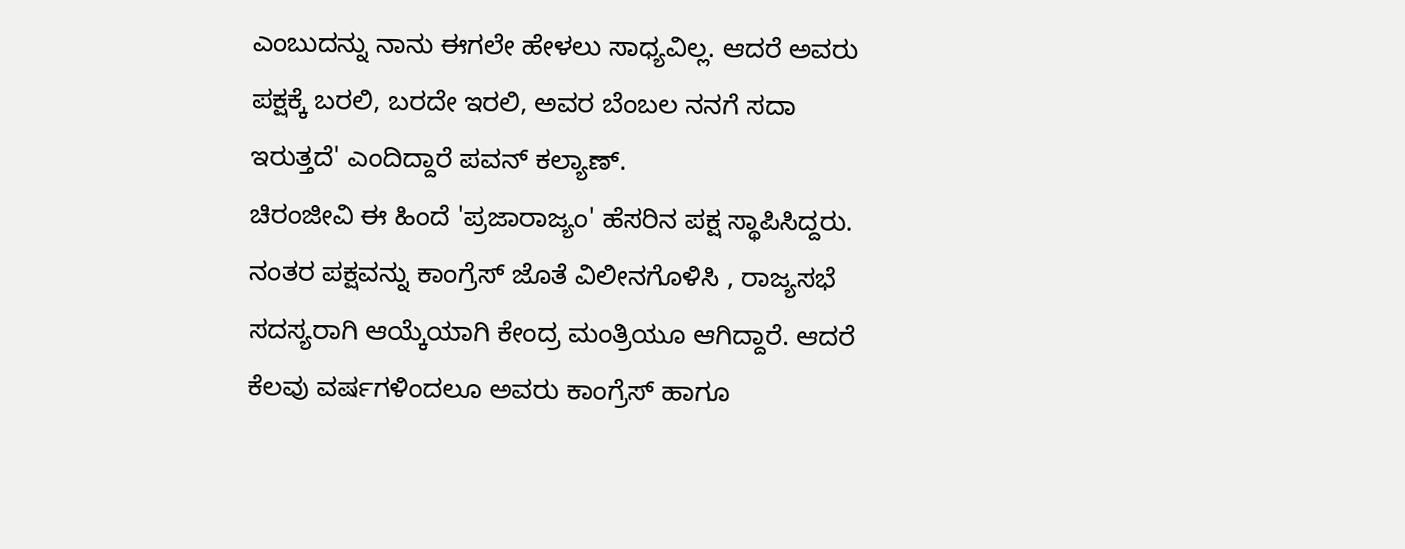ಎಂಬುದನ್ನು ನಾನು ಈಗಲೇ ಹೇಳಲು ಸಾಧ್ಯವಿಲ್ಲ. ಆದರೆ ಅವರು ಪಕ್ಷಕ್ಕೆ ಬರಲಿ, ಬರದೇ ಇರಲಿ, ಅವರ ಬೆಂಬಲ ನನಗೆ ಸದಾ ಇರುತ್ತದೆ' ಎಂದಿದ್ದಾರೆ ಪವನ್ ಕಲ್ಯಾಣ್.
ಚಿರಂಜೀವಿ ಈ ಹಿಂದೆ 'ಪ್ರಜಾರಾಜ್ಯಂ' ಹೆಸರಿನ ಪಕ್ಷ ಸ್ಥಾಪಿಸಿದ್ದರು. ನಂತರ ಪಕ್ಷವನ್ನು ಕಾಂಗ್ರೆಸ್ ಜೊತೆ ವಿಲೀನಗೊಳಿಸಿ , ರಾಜ್ಯಸಭೆ ಸದಸ್ಯರಾಗಿ ಆಯ್ಕೆಯಾಗಿ ಕೇಂದ್ರ ಮಂತ್ರಿಯೂ ಆಗಿದ್ದಾರೆ. ಆದರೆ ಕೆಲವು ವರ್ಷಗಳಿಂದಲೂ ಅವರು ಕಾಂಗ್ರೆಸ್ ಹಾಗೂ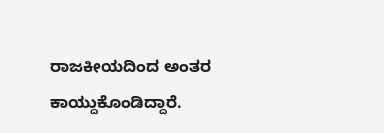ರಾಜಕೀಯದಿಂದ ಅಂತರ ಕಾಯ್ದುಕೊಂಡಿದ್ದಾರೆ.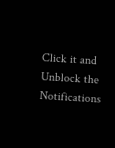Click it and Unblock the Notifications